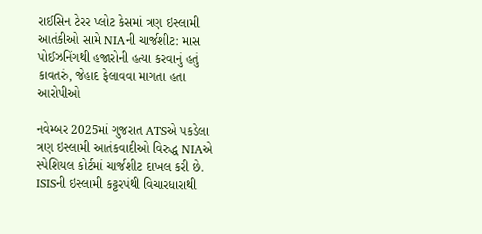રાઈસિન ટેરર પ્લોટ કેસમાં ત્રણ ઇસ્લામી આતંકીઓ સામે NIAની ચાર્જશીટ: માસ પોઈઝનિંગથી હજારોની હત્યા કરવાનું હતું કાવતરું, જેહાદ ફેલાવવા માગતા હતા આરોપીઓ

નવેમ્બર 2025માં ગુજરાત ATSએ પકડેલા ત્રણ ઇસ્લામી આતંકવાદીઓ વિરુદ્ધ NIAએ સ્પેશિયલ કોર્ટમાં ચાર્જશીટ દાખલ કરી છે. ISISની ઇસ્લામી કટ્ટરપંથી વિચારધારાથી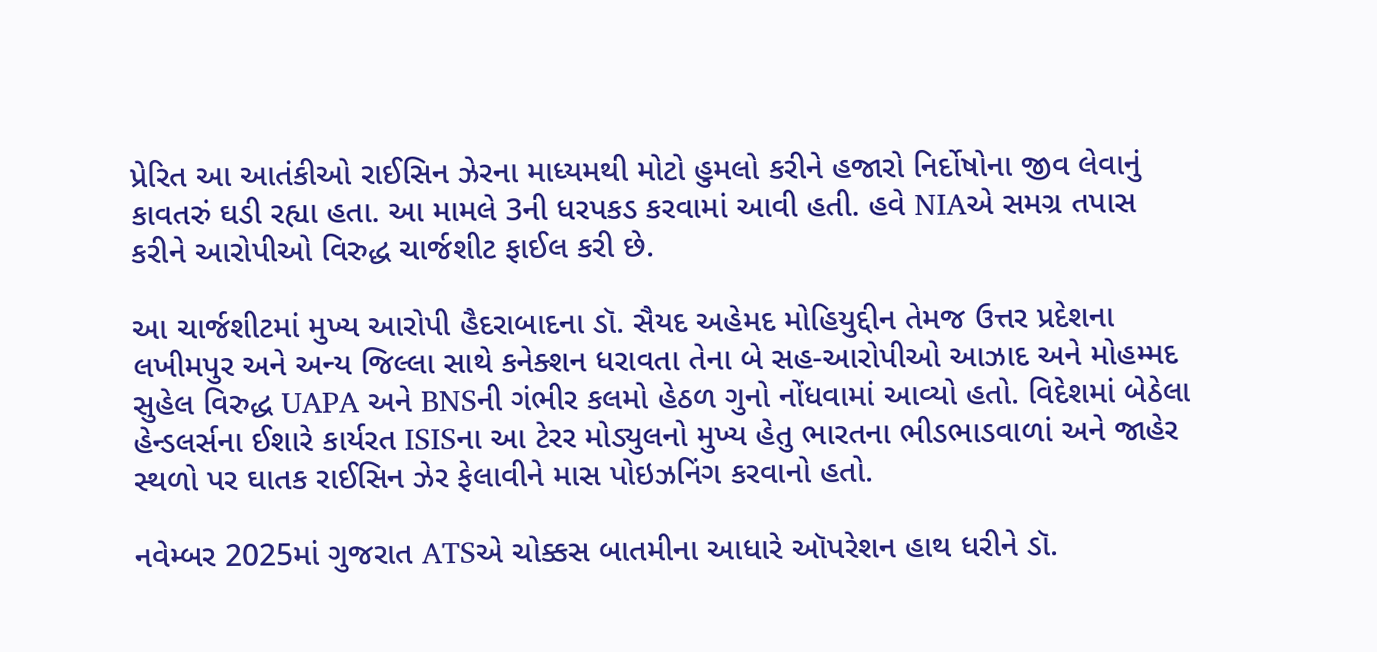પ્રેરિત આ આતંકીઓ રાઈસિન ઝેરના માધ્યમથી મોટો હુમલો કરીને હજારો નિર્દોષોના જીવ લેવાનું કાવતરું ઘડી રહ્યા હતા. આ મામલે 3ની ધરપકડ કરવામાં આવી હતી. હવે NIAએ સમગ્ર તપાસ કરીને આરોપીઓ વિરુદ્ધ ચાર્જશીટ ફાઈલ કરી છે.

આ ચાર્જશીટમાં મુખ્ય આરોપી હૈદરાબાદના ડૉ. સૈયદ અહેમદ મોહિયુદ્દીન તેમજ ઉત્તર પ્રદેશના લખીમપુર અને અન્ય જિલ્લા સાથે કનેક્શન ધરાવતા તેના બે સહ-આરોપીઓ આઝાદ અને મોહમ્મદ સુહેલ વિરુદ્ધ UAPA અને BNSની ગંભીર કલમો હેઠળ ગુનો નોંધવામાં આવ્યો હતો. વિદેશમાં બેઠેલા હેન્ડલર્સના ઈશારે કાર્યરત ISISના આ ટેરર મોડ્યુલનો મુખ્ય હેતુ ભારતના ભીડભાડવાળાં અને જાહેર સ્થળો પર ઘાતક રાઈસિન ઝેર ફેલાવીને માસ પોઇઝનિંગ કરવાનો હતો.

નવેમ્બર 2025માં ગુજરાત ATSએ ચોક્કસ બાતમીના આધારે ઑપરેશન હાથ ધરીને ડૉ.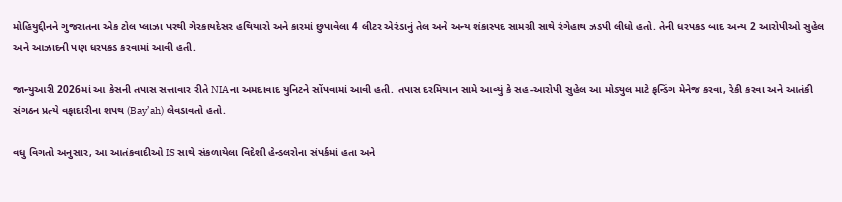મોહિયુદ્દીનને ગુજરાતના એક ટોલ પ્લાઝા પરથી ગેરકાયદેસર હથિયારો અને કારમાં છુપાવેલા 4 લીટર એરંડાનું તેલ અને અન્ય શંકાસ્પદ સામગ્રી સાથે રંગેહાથ ઝડપી લીધો હતો. તેની ધરપકડ બાદ અન્ય 2 આરોપીઓ સુહેલ અને આઝાદની પણ ધરપકડ કરવામાં આવી હતી.

જાન્યુઆરી 2026માં આ કેસની તપાસ સત્તાવાર રીતે NIAના અમદાવાદ યુનિટને સોંપવામાં આવી હતી. તપાસ દરમિયાન સામે આવ્યું કે સહ-આરોપી સુહેલ આ મોડ્યુલ માટે ફન્ડિંગ મેનેજ કરવા, રેકી કરવા અને આતંકી સંગઠન પ્રત્યે વફાદારીના શપથ (Bay’ah) લેવડાવતો હતો.

વધુ વિગતો અનુસાર, આ આતંકવાદીઓ IS સાથે સંકળાયેલા વિદેશી હેન્ડલરોના સંપર્કમાં હતા અને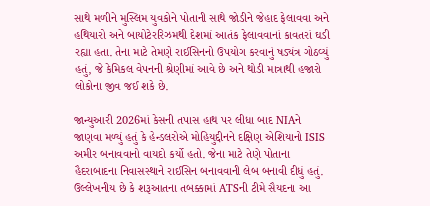સાથે મળીને મુસ્લિમ યુવકોને પોતાની સાથે જોડીને જેહાદ ફેલાવવા અને હથિયારો અને બાયોટેરરિઝમથી દેશમાં આતંક ફેલાવવાનાં કાવતરાં ઘડી રહ્યા હતા. તેના માટે તેમણે રાઈસિનનો ઉપયોગ કરવાનું ષડ્યંત્ર ગોઠવ્યું હતું, જે કેમિકલ વેપનની શ્રેણીમાં આવે છે અને થોડી માત્રાથી હજારો લોકોના જીવ જઈ શકે છે.

જાન્યુઆરી 2026માં કેસની તપાસ હાથ પર લીધા બાદ NIAને જાણવા મળ્યું હતું કે હેન્ડલરોએ મોહિયુદ્દીનને દક્ષિણ એશિયાનો ISIS અમીર બનાવવાનો વાયદો કર્યો હતો. જેના માટે તેણે પોતાના હૈદરાબાદના નિવાસસ્થાને રાઈસિન બનાવવાની લેબ બનાવી દીધું હતું. ઉલ્લેખનીય છે કે શરૂઆતના તબક્કામાં ATSની ટીમે સૈયદના આ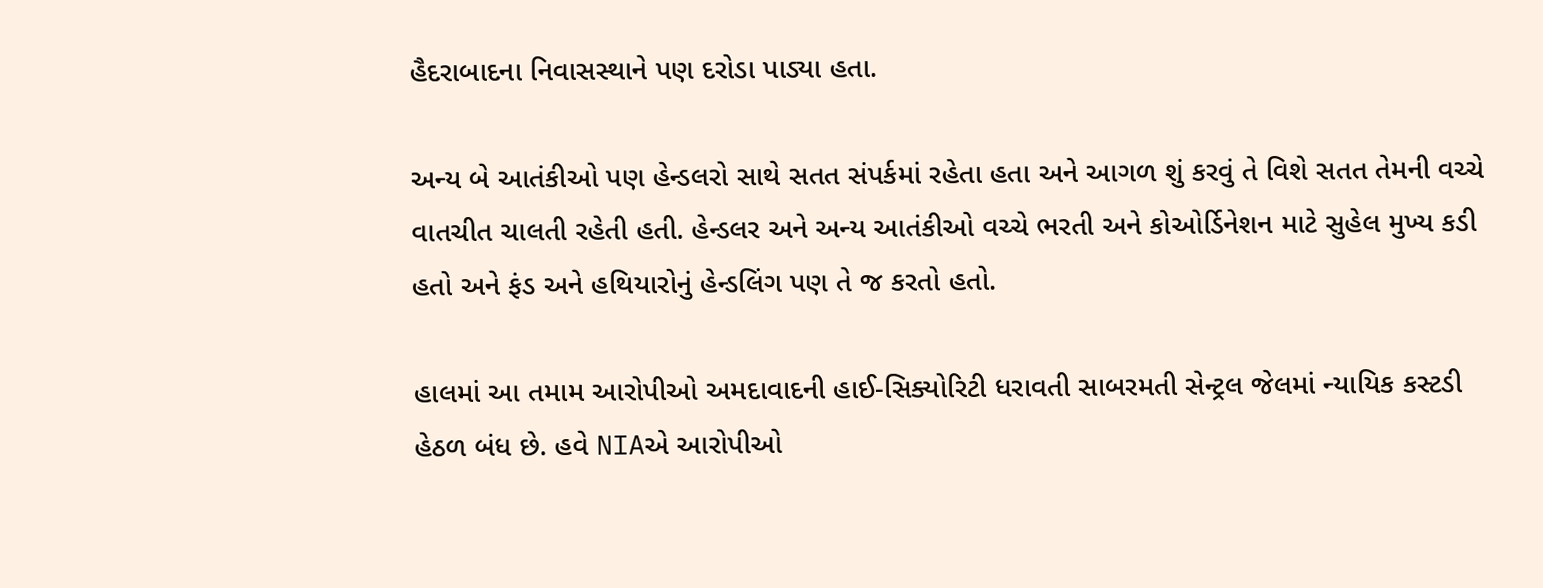હૈદરાબાદના નિવાસસ્થાને પણ દરોડા પાડ્યા હતા.

અન્ય બે આતંકીઓ પણ હેન્ડલરો સાથે સતત સંપર્કમાં રહેતા હતા અને આગળ શું કરવું તે વિશે સતત તેમની વચ્ચે વાતચીત ચાલતી રહેતી હતી. હેન્ડલર અને અન્ય આતંકીઓ વચ્ચે ભરતી અને કોઓર્ડિનેશન માટે સુહેલ મુખ્ય કડી હતો અને ફંડ અને હથિયારોનું હેન્ડલિંગ પણ તે જ કરતો હતો.

હાલમાં આ તમામ આરોપીઓ અમદાવાદની હાઈ-સિક્યોરિટી ધરાવતી સાબરમતી સેન્ટ્રલ જેલમાં ન્યાયિક કસ્ટડી હેઠળ બંધ છે. હવે NIAએ આરોપીઓ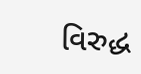વિરુદ્ધ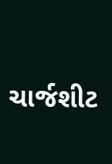ચાર્જશીટ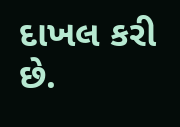દાખલ કરી છે.